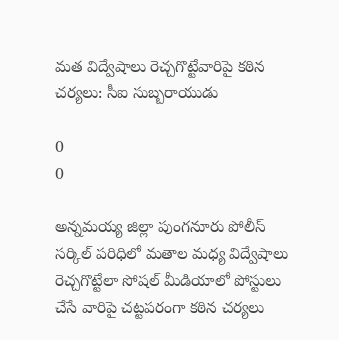మత విద్వేషాలు రెచ్చగొట్టేవారిపై కఠిన చర్యలు: సీఐ సుబ్బరాయుడు

0
0

అన్నమయ్య జిల్లా పుంగనూరు పోలీస్ సర్కిల్ పరిధిలో మతాల మధ్య విద్వేషాలు రెచ్చగొట్టేలా సోషల్ మీడియాలో పోస్టులు చేసే వారిపై చట్టపరంగా కఠిన చర్యలు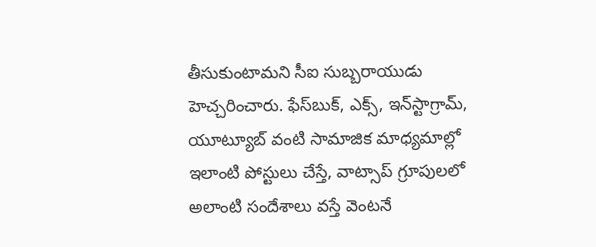తీసుకుంటామని సీఐ సుబ్బరాయుడు హెచ్చరించారు. ఫేస్‌బుక్, ఎక్స్, ఇన్‌స్టాగ్రామ్, యూట్యూబ్ వంటి సామాజిక మాధ్యమాల్లో ఇలాంటి పోస్టులు చేస్తే, వాట్సాప్ గ్రూపులలో అలాంటి సందేశాలు వస్తే వెంటనే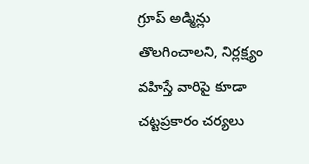గ్రూప్ అడ్మిన్లు తొలగించాలని, నిర్లక్ష్యం వహిస్తే వారిపై కూడా చట్టప్రకారం చర్యలు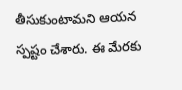తీసుకుంటామని ఆయన స్పష్టం చేశారు. ఈ మేరకు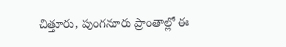చిత్తూరు, పుంగనూరు ప్రాంతాల్లో ఈ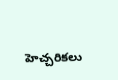హెచ్చరికలు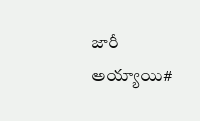జారీ అయ్యాయి#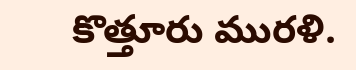కొత్తూరు మురళి.